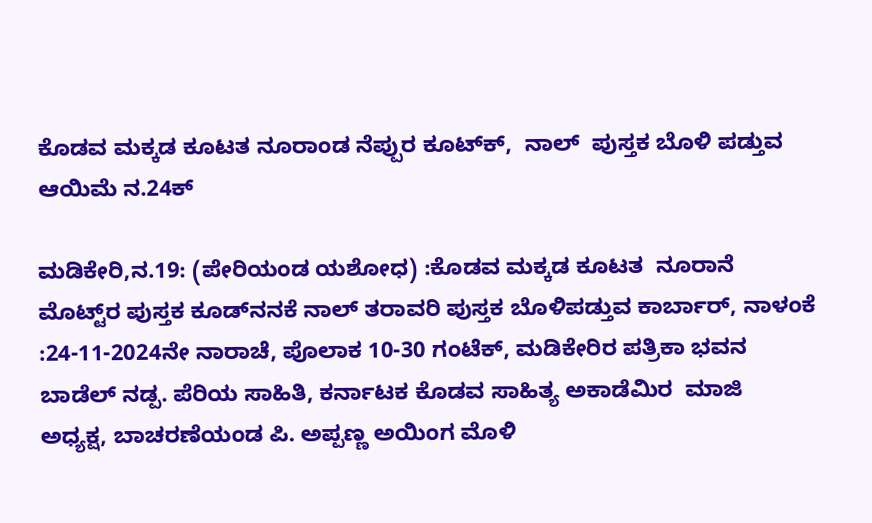ಕೊಡವ ಮಕ್ಕಡ ಕೂಟತ ನೂರಾಂಡ ನೆಪ್ಪುರ ಕೂಟ್‌ಕ್‌,  ನಾಲ್‌  ಪುಸ್ತಕ ಬೊಳಿ ಪಡ್ತುವ ಆಯಿಮೆ ನ.24ಕ್

ಮಡಿಕೇರಿ,ನ.19: (ಪೇರಿಯಂಡ ಯಶೋಧ) :ಕೊಡವ ಮಕ್ಕಡ ಕೂಟತ  ನೂರಾನೆ ಮೊಟ್ಟ್‌ರ ಪುಸ್ತಕ ಕೂಡ್‌ನನಕೆ ನಾಲ್‌ ತರಾವರಿ ಪುಸ್ತಕ ಬೊಳಿಪಡ್ತುವ ಕಾರ್ಬಾರ್‌, ನಾಳಂಕೆ :24-11-2024ನೇ ನಾರಾಚೆ, ಪೊಲಾಕ 10-30 ಗಂಟೆಕ್, ಮಡಿಕೇರಿರ ಪತ್ರಿಕಾ ಭವನ ಬಾಡೆಲ್‌ ನಡ್ಪ. ಪೆರಿಯ ಸಾಹಿತಿ, ಕರ್ನಾಟಕ ಕೊಡವ ಸಾಹಿತ್ಯ ಅಕಾಡೆಮಿರ  ಮಾಜಿ ಅಧ್ಯಕ್ಷ, ಬಾಚರಣೆಯಂಡ ಪಿ. ಅಪ್ಪಣ್ಣ ಅಯಿಂಗ ಮೊಳಿ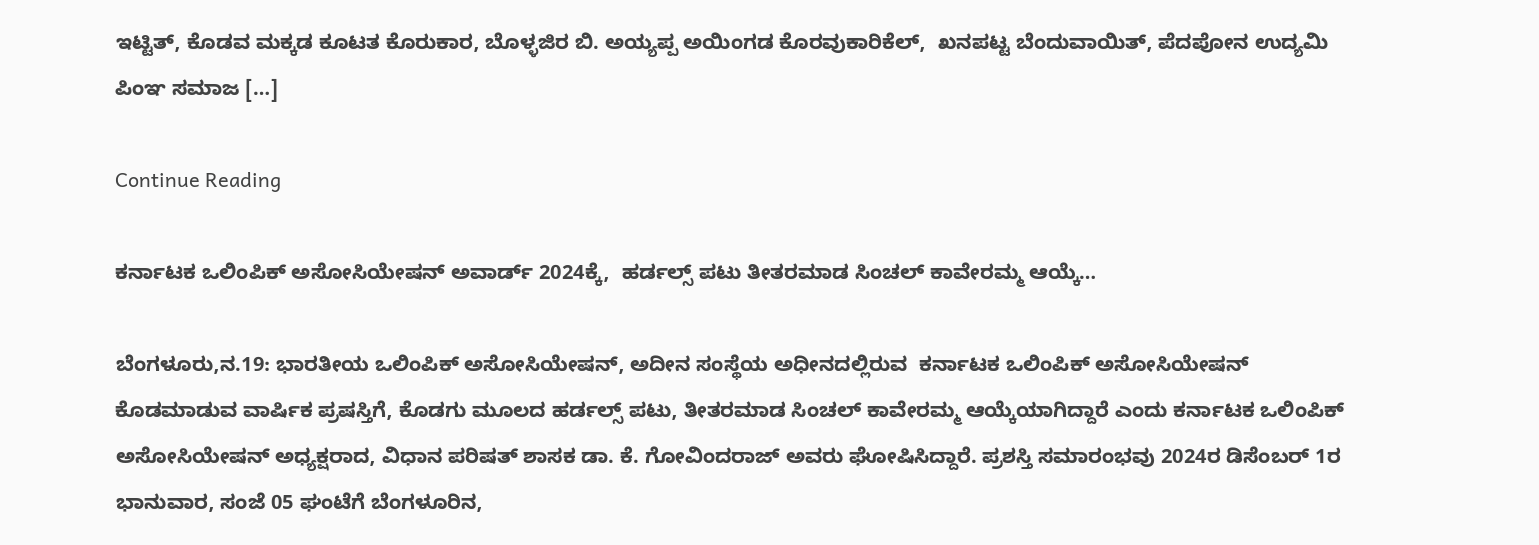ಇಟ್ಟಿತ್‌, ಕೊಡವ ಮಕ್ಕಡ ಕೂಟತ ಕೊರುಕಾರ, ಬೊಳ್ಳಜಿರ ಬಿ. ಅಯ್ಯಪ್ಪ ಅಯಿಂಗಡ ಕೊರವುಕಾರಿಕೆಲ್‌,  ಖನಪಟ್ಟ ಬೆಂದುವಾಯಿತ್‌, ಪೆದಪೋನ ಉದ್ಯಮಿ ಪಿಂಞ ಸಮಾಜ […]

Continue Reading

ಕರ್ನಾಟಕ ಒಲಿಂಪಿಕ್ ಅಸೋಸಿಯೇಷನ್ ಅವಾರ್ಡ್‌ 2024ಕ್ಕೆ,  ಹರ್ಡಲ್ಸ್‌ ಪಟು ತೀತರಮಾಡ ಸಿಂಚಲ್ ಕಾವೇರಮ್ಮ ಆಯ್ಕೆ…

ಬೆಂಗಳೂರು,ನ.19: ಭಾರತೀಯ ಒಲಿಂಪಿಕ್ ಅಸೋಸಿಯೇಷನ್‌, ಅದೀನ ಸಂಸ್ಥೆಯ ಅಧೀನದಲ್ಲಿರುವ  ಕರ್ನಾಟಕ ಒಲಿಂಪಿಕ್ ಅಸೋಸಿಯೇಷನ್ ಕೊಡಮಾಡುವ ವಾರ್ಷಿಕ ಪ್ರಷಸ್ತಿಗೆ, ಕೊಡಗು ಮೂಲದ ಹರ್ಡಲ್ಸ್‌ ಪಟು, ತೀತರಮಾಡ ಸಿಂಚಲ್ ಕಾವೇರಮ್ಮ ಆಯ್ಕೆಯಾಗಿದ್ದಾರೆ ಎಂದು ಕರ್ನಾಟಕ ಒಲಿಂಪಿಕ್ ಅಸೋಸಿಯೇಷನ್ ಅಧ್ಯಕ್ಷರಾದ, ವಿಧಾನ ಪರಿಷತ್‌ ಶಾಸಕ ಡಾ. ಕೆ. ಗೋವಿಂದರಾಜ್‌ ಅವರು ಘೋಷಿಸಿದ್ದಾರೆ. ಪ್ರಶಸ್ತಿ ಸಮಾರಂಭವು 2024ರ ಡಿಸೆಂಬರ್ 1ರ ಭಾನುವಾರ, ಸಂಜೆ 05 ಘಂಟೆಗೆ ಬೆಂಗಳೂರಿನ,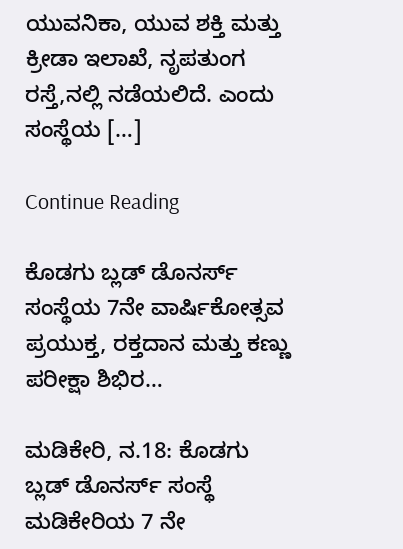ಯುವನಿಕಾ, ಯುವ ಶಕ್ತಿ ಮತ್ತು ಕ್ರೀಡಾ ಇಲಾಖೆ, ನೃಪತುಂಗ ರಸ್ತೆ,ನಲ್ಲಿ ನಡೆಯಲಿದೆ. ಎಂದು ಸಂಸ್ಥೆಯ […]

Continue Reading

ಕೊಡಗು ಬ್ಲಡ್ ಡೊನರ್ಸ್ ಸಂಸ್ಥೆಯ 7ನೇ ವಾರ್ಷಿಕೋತ್ಸವ ಪ್ರಯುಕ್ತ, ರಕ್ತದಾನ ಮತ್ತು ಕಣ್ಣು ಪರೀಕ್ಷಾ ಶಿಭಿರ…

ಮಡಿಕೇರಿ, ನ.18: ಕೊಡಗು ಬ್ಲಡ್ ಡೊನರ್ಸ್ ಸಂಸ್ಥೆ ಮಡಿಕೇರಿಯ 7 ನೇ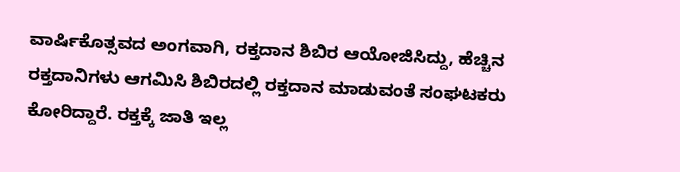ವಾರ್ಷಿಕೊತ್ಸವದ ಅಂಗವಾಗಿ, ರಕ್ತದಾನ ಶಿಬಿರ ಆಯೋಜಿಸಿದ್ದು, ಹೆಚ್ಚಿನ ರಕ್ತದಾನಿಗಳು ಆಗಮಿಸಿ ಶಿಬಿರದಲ್ಲಿ ರಕ್ತದಾನ ಮಾಡುವಂತೆ ಸಂಘಟಕರು ಕೋರಿದ್ದಾರೆ. ರಕ್ತಕ್ಕೆ ಜಾತಿ ಇಲ್ಲ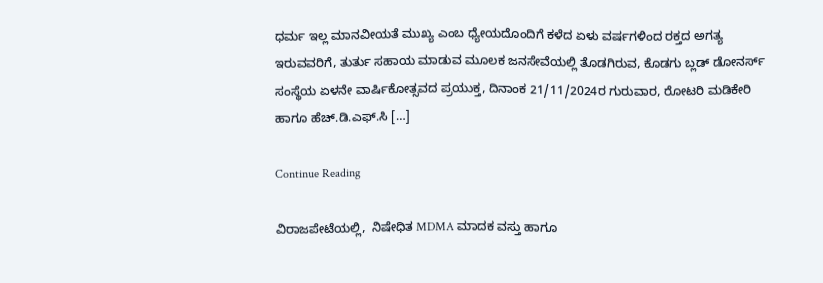ಧರ್ಮ ಇಲ್ಲ ಮಾನವೀಯತೆ ಮುಖ್ಯ ಎಂಬ ಧ್ಯೇಯದೊಂದಿಗೆ ಕಳೆದ ಏಳು ವರ್ಷಗಳಿಂದ ರಕ್ತದ ಅಗತ್ಯ ಇರುವವರಿಗೆ, ತುರ್ತು ಸಹಾಯ ಮಾಡುವ ಮೂಲಕ ಜನಸೇವೆಯಲ್ಲಿ ತೊಡಗಿರುವ, ಕೊಡಗು ಬ್ಲಡ್‌ ಡೋನರ್ಸ್‌ ಸಂಸ್ಥೆಯ ಏಳನೇ ವಾರ್ಷಿಕೋತ್ಸವದ ಪ್ರಯುಕ್ತ, ದಿನಾಂಕ 21/11/2024ರ ಗುರುವಾರ, ರೋಟರಿ ಮಡಿಕೇರಿ ಹಾಗೂ ಹೆಚ್.ಡಿ.ಎಫ್.ಸಿ […]

Continue Reading

ವಿರಾಜಪೇಟೆಯಲ್ಲಿ,  ನಿಷೇಧಿತ MDMA ಮಾದಕ ವಸ್ತು ಹಾಗೂ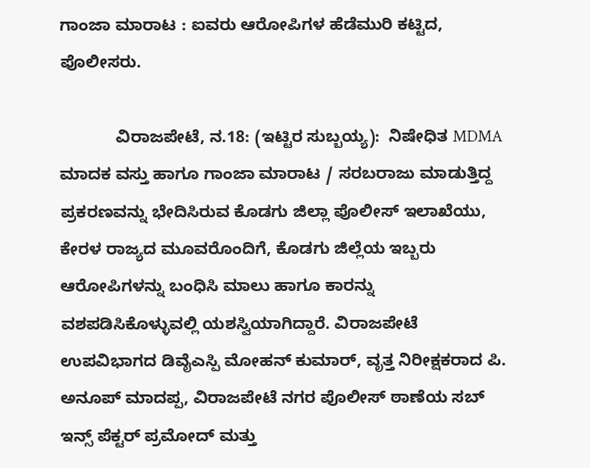ಗಾಂಜಾ ಮಾರಾಟ : ಐವರು ಆರೋಪಿಗಳ ಹೆಡೆಮುರಿ ಕಟ್ಟಿದ, ಪೊಲೀಸರು.

            ವಿರಾಜಪೇಟೆ, ನ.18: (ಇಟ್ಟಿರ ಸುಬ್ಬಯ್ಯ):  ನಿಷೇಧಿತ MDMA ಮಾದಕ ವಸ್ತು ಹಾಗೂ ಗಾಂಜಾ ಮಾರಾಟ / ಸರಬರಾಜು ಮಾಡುತ್ತಿದ್ದ ಪ್ರಕರಣವನ್ನು ಭೇದಿಸಿರುವ ಕೊಡಗು ಜಿಲ್ಲಾ ಪೊಲೀಸ್ ಇಲಾಖೆಯು,  ಕೇರಳ ರಾಜ್ಯದ ಮೂವರೊಂದಿಗೆ, ಕೊಡಗು ಜಿಲ್ಲೆಯ ಇಬ್ಬರು ಆರೋಪಿಗಳನ್ನು ಬಂಧಿಸಿ ಮಾಲು ಹಾಗೂ ಕಾರನ್ನು ವಶಪಡಿಸಿಕೊಳ್ಳುವಲ್ಲಿ ಯಶಸ್ವಿಯಾಗಿದ್ದಾರೆ. ವಿರಾಜಪೇಟೆ ಉಪವಿಭಾಗದ ಡಿವೈಎಸ್ಪಿ ಮೋಹನ್ ಕುಮಾರ್, ವೃತ್ತ ನಿರೀಕ್ಷಕರಾದ ಪಿ. ಅನೂಪ್ ಮಾದಪ್ಪ, ವಿರಾಜಪೇಟೆ ನಗರ ಪೊಲೀಸ್ ಠಾಣೆಯ ಸಬ್ ಇನ್ಸ್ ಪೆಕ್ಟರ್ ಪ್ರಮೋದ್ ಮತ್ತು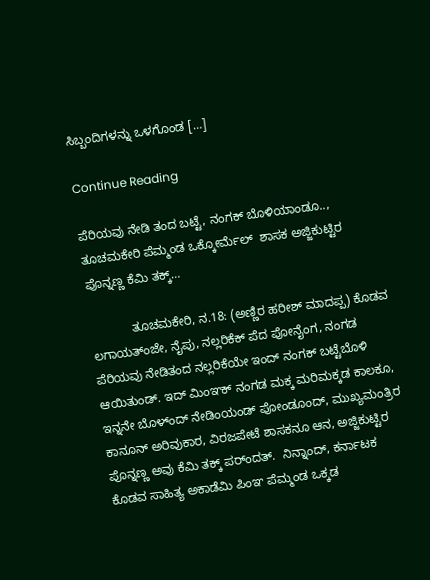ಸಿಬ್ಬಂದಿಗಳನ್ನು ಒಳಗೊಂಡ […]

Continue Reading

ಪೆರಿಯವು ನೇಡಿ ತಂದ ಬಟ್ಟೆ, ನಂಗಕ್‌ ಬೊಳಿಯಾಂಡೂ.., ತೂಚಮಕೇರಿ ಪೆಮ್ಮಂಡ ಒಕ್ಕೋರ್ಮೆಲ್‌  ಶಾಸಕ ಅಜ್ಜಿಕುಟ್ಟಿರ ಪೊನ್ನಣ್ಣ ಕೆಮಿ ತಕ್ಕ್‌…

            ತೂಚಮಕೇರಿ, ನ.18: (ಅಣ್ಣಿರ ಹರೀಶ್‌ ಮಾದಪ್ಪ) ಕೊಡವ ಲಗಾಯತ್ಂಜೇ, ನೈಪು, ನಲ್ಲರಿಕೆಕ್‌ ಪೆದ ಪೋನೈಂಗ, ನಂಗಡ ಪೆರಿಯವು ನೇಡಿತಂದ ನಲ್ಲರಿಕೆಯೇ ಇಂದ್‌ ನಂಗಕ್‌ ಬಟ್ಟೆಬೊಳಿ ಆಯಿತುಂಡ್. ಇದ್‌ ಮಿಂಞಕ್‌ ನಂಗಡ ಮಕ್ಕ ಮರಿಮಕ್ಕಡ ಕಾಲಕೂ, ಇನ್ನನೇ ಬೊಳ್ಂದ್‌ ನೇಡಿಂಯಂಡ್‌ ಪೋಂಡೂಂದ್‌, ಮುಖ್ಯಮಂತ್ರಿರ ಕಾನೂನ್‌ ಅರಿವುಕಾರ, ವಿರಜಪೇಟೆ ಶಾಸಕನೂ ಆನ, ಅಜ್ಜಿಕುಟ್ಟಿರ ಪೊನ್ನಣ್ಣ ಅವು ಕೆಮಿ ತಕ್ಕ್‌ ಪರ್ಂದತ್.  ನಿನ್ನಾಂದ್‌, ಕರ್ನಾಟಕ ಕೊಡವ ಸಾಹಿತ್ಯ ಅಕಾಡೆಮಿ ಪಿಂಞ ಪೆಮ್ಮಂಡ ಒಕ್ಕಡ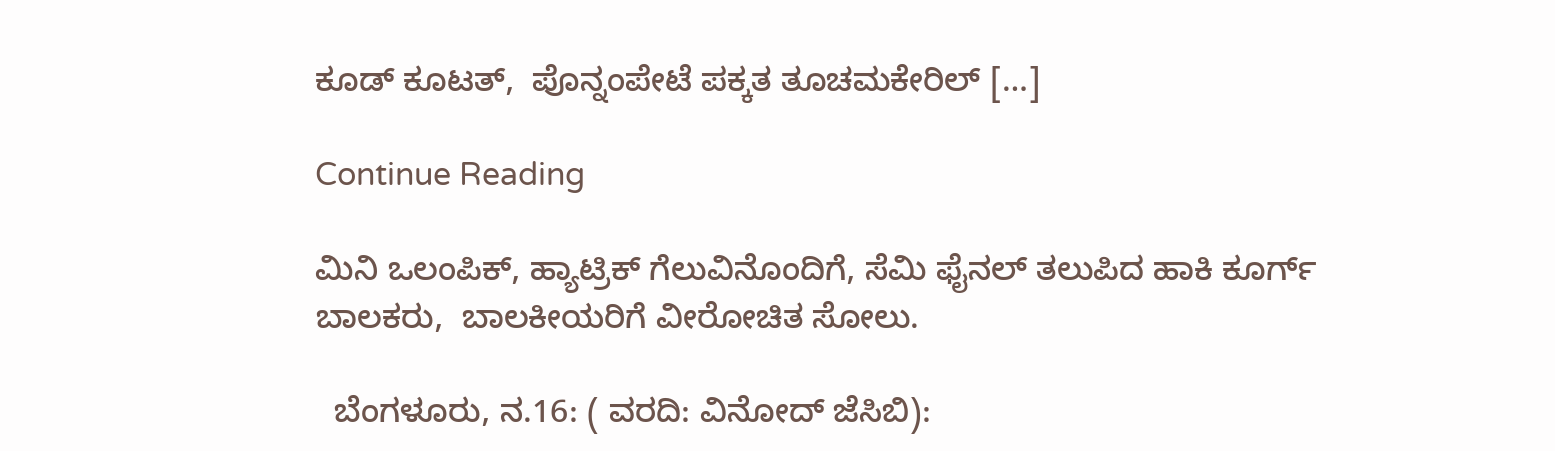ಕೂಡ್‌ ಕೂಟತ್‌,  ಪೊನ್ನಂಪೇಟೆ ಪಕ್ಕತ ತೂಚಮಕೇರಿಲ್‌ […]

Continue Reading

ಮಿನಿ ಒಲಂಪಿಕ್‌, ಹ್ಯಾಟ್ರಿಕ್‌ ಗೆಲುವಿನೊಂದಿಗೆ, ಸೆಮಿ ಫೈನಲ್‌ ತಲುಪಿದ ಹಾಕಿ ಕೂರ್ಗ್‌ ಬಾಲಕರು,  ಬಾಲಕೀಯರಿಗೆ ವೀರೋಚಿತ ಸೋಲು.

  ಬೆಂಗಳೂರು, ನ.16: ( ವರದಿ: ವಿನೋದ್ ಜೆಸಿಬಿ):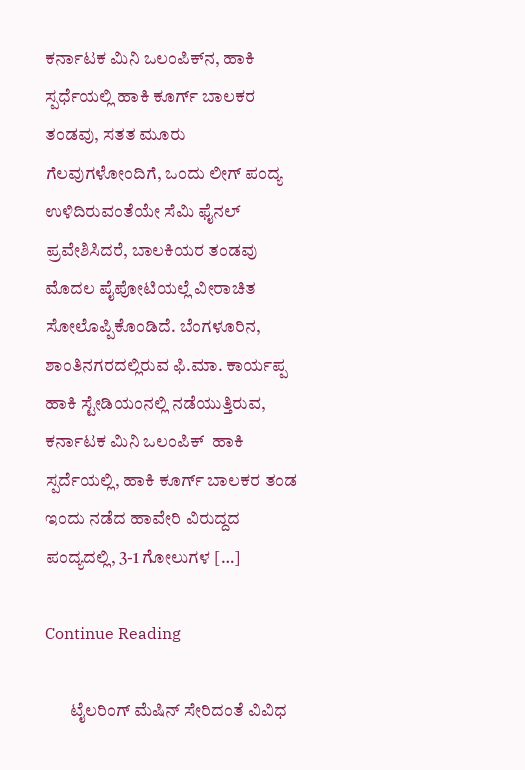ಕರ್ನಾಟಕ ಮಿನಿ ಒಲಂಪಿಕ್‌ನ, ಹಾಕಿ ಸ್ಪರ್ಧೆಯಲ್ಲಿ ಹಾಕಿ ಕೂರ್ಗ್‌ ಬಾಲಕರ ತಂಡವು, ಸತತ ಮೂರು  ಗೆಲವುಗಳೋಂದಿಗೆ, ಒಂದು ಲೀಗ್‌ ಪಂದ್ಯ ಉಳಿದಿರುವಂತೆಯೇ ಸೆಮಿ ಫೈನಲ್‌ ಪ್ರವೇಶಿಸಿದರೆ, ಬಾಲಕಿಯರ ತಂಡವು ಮೊದಲ ಪೈಪೋಟಿಯಲ್ಲೆ ವೀರಾಚಿತ ಸೋಲೊಪ್ಪಿಕೊಂಡಿದೆ. ಬೆಂಗಳೂರಿನ, ಶಾಂತಿನಗರದಲ್ಲಿರುವ ಫಿ.ಮಾ. ಕಾರ್ಯಪ್ಪ ಹಾಕಿ ಸ್ಟೇಡಿಯಂನಲ್ಲಿ ನಡೆಯುತ್ತಿರುವ, ಕರ್ನಾಟಕ ಮಿನಿ ಒಲಂಪಿಕ್‌  ಹಾಕಿ ಸ್ಪರ್ದೆಯಲ್ಲಿ, ಹಾಕಿ ಕೂರ್ಗ್ ಬಾಲಕರ ತಂಡ ಇಂದು ನಡೆದ ಹಾವೇರಿ ವಿರುದ್ದದ ಪಂದ್ಯದಲ್ಲಿ, 3-1 ಗೋಲುಗಳ […]

Continue Reading

       ಟೈಲರಿಂಗ್‌ ಮೆಷಿನ್‌ ಸೇರಿದಂತೆ ವಿವಿಧ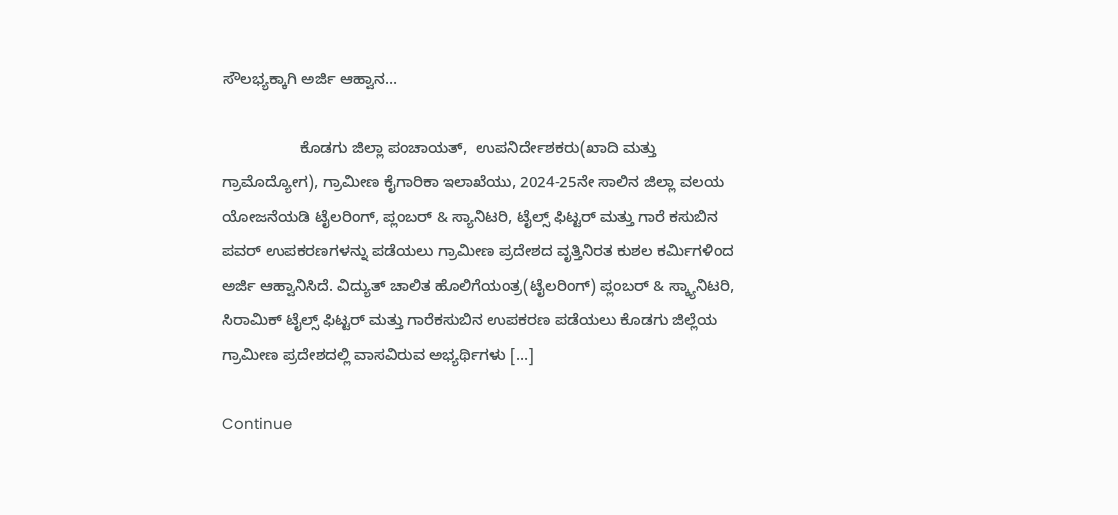ಸೌಲಭ್ಯಕ್ಕಾಗಿ ಅರ್ಜಿ ಆಹ್ವಾನ…

                  ಕೊಡಗು ಜಿಲ್ಲಾ ಪಂಚಾಯತ್,  ಉಪನಿರ್ದೇಶಕರು(ಖಾದಿ ಮತ್ತು ಗ್ರಾಮೊದ್ಯೋಗ), ಗ್ರಾಮೀಣ ಕೈಗಾರಿಕಾ ಇಲಾಖೆಯು, 2024-25ನೇ ಸಾಲಿನ ಜಿಲ್ಲಾ ವಲಯ ಯೋಜನೆಯಡಿ ಟೈಲರಿಂಗ್, ಪ್ಲಂಬರ್ & ಸ್ಯಾನಿಟರಿ, ಟೈಲ್ಸ್ ಫಿಟ್ಟರ್ ಮತ್ತು ಗಾರೆ ಕಸುಬಿನ ಪವರ್ ಉಪಕರಣಗಳನ್ನು ಪಡೆಯಲು ಗ್ರಾಮೀಣ ಪ್ರದೇಶದ ವೃತ್ತಿನಿರತ ಕುಶಲ ಕರ್ಮಿಗಳಿಂದ ಅರ್ಜಿ ಆಹ್ವಾನಿಸಿದೆ. ವಿದ್ಯುತ್ ಚಾಲಿತ ಹೊಲಿಗೆಯಂತ್ರ(ಟೈಲರಿಂಗ್) ಪ್ಲಂಬರ್ & ಸ್ಕ್ಯಾನಿಟರಿ, ಸಿರಾಮಿಕ್ ಟೈಲ್ಸ್ ಫಿಟ್ಟರ್ ಮತ್ತು ಗಾರೆಕಸುಬಿನ ಉಪಕರಣ ಪಡೆಯಲು ಕೊಡಗು ಜಿಲ್ಲೆಯ ಗ್ರಾಮೀಣ ಪ್ರದೇಶದಲ್ಲಿ ವಾಸವಿರುವ ಅಭ್ಯರ್ಥಿಗಳು […]

Continue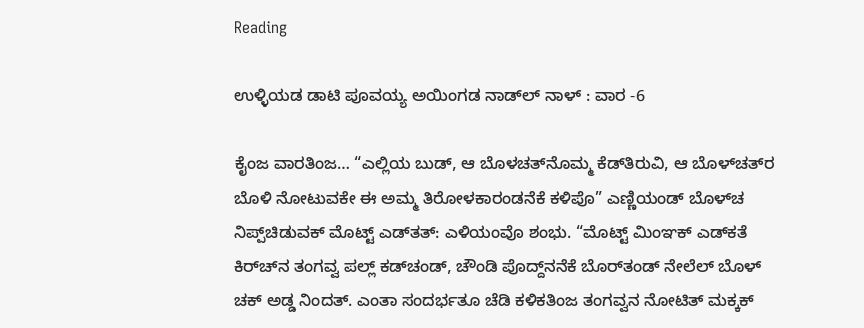Reading

ಉಳ್ಳಿಯಡ ಡಾಟಿ ಪೂವಯ್ಯ ಅಯಿಂಗಡ ನಾಡ್‌ಲ್‌ ನಾಳ್‌ : ವಾರ -6

ಕೈಂಜ ವಾರತಿಂಜ… “ಎಲ್ಲಿಯ ಬುಡ್, ಆ ಬೊಳಚತ್‌ನೊಮ್ಮ ಕೆಡ್‌ತಿರುವಿ, ಆ ಬೊಳ್‌ಚತ್‌ರ ಬೊಳಿ ನೋಟುವಕೇ ಈ ಅಮ್ಮ ತಿರೋಳಕಾರಂಡನೆಕೆ ಕಳಿಪೊ” ಎಣ್ಣಿಯಂಡ್ ಬೊಳ್‌ಚ ನಿಪ್ಪ್‌ಚಿಡುವಕ್ ಮೊಟ್ಟ್ ಎಡ್‌ತತ್: ಎಳಿಯಂವೊ ಶಂಭು. “ಮೊಟ್ಟ್ ಮಿಂಞಕ್ ಎಡ್‌ಕತೆ ಕಿ‌ರ್‌ಚ್‌‌ನ ತಂಗವ್ವ ಪಲ್ಲ್ ಕಡ್‌‌ಚಂಡ್, ಚೌಂಡಿ ಪೊದ್ದ್‌ನನೆಕೆ ಬೊರ್‌ತಂಡ್ ನೇಲೆಲ್ ಬೊಳ್‌ ಚಕ್ ಅಡ್ಡ ನಿಂದತ್. ಎಂತಾ ಸಂದರ್ಭತೂ ಚೆಡಿ ಕಳಿಕತಿಂಜ ತಂಗವ್ವನ ನೋಟಿತ್ ಮಕ್ಕಕ್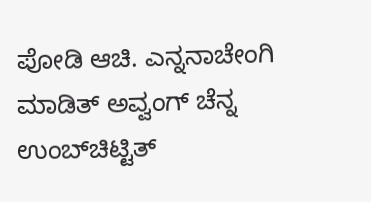ಪೋಡಿ ಆಚಿ. ಎನ್ನನಾಚೇಂಗಿ ಮಾಡಿತ್ ಅವ್ವಂಗ್ ಚೆನ್ನ ಉಂಬ್‌ಚಿಟ್ಟಿತ್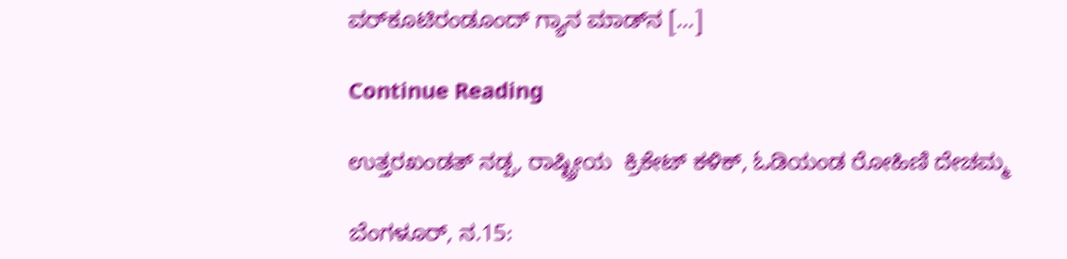ವರ್‌ಕೂಟಿರಂಡೂಂದ್ ಗ್ಯಾನ ಮಾಡ್‌‌ನ […]

Continue Reading

ಉತ್ತರಖಂಡತ್‌ ನಡ್ಪ, ರಾಷ್ಟ್ರೀಯ  ಕ್ರಿಕೇಟ್‌ ಕಳಿಕ್, ಓಡಿಯಂಡ ರೋಹಿಣಿ ದೇಚಮ್ಮ

ಬೆಂಗಳೂರ್‌, ನ.15: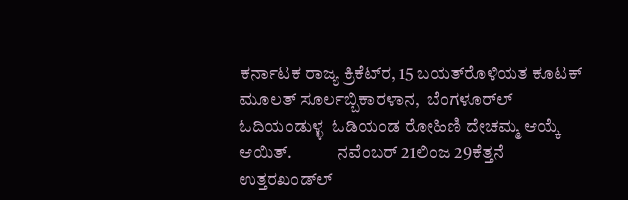ಕರ್ನಾಟಕ ರಾಜ್ಯ ಕ್ರಿಕೆಟ್‌ರ, 15 ಬಯತ್‌ರೊಳಿಯತ ಕೂಟಕ್‌ ಮೂಲತ್‌ ಸೂರ್ಲಬ್ಬಿಕಾರಳಾನ,  ಬೆಂಗಳೂರ್‌ಲ್‌ ಓದಿಯಂಡುಳ್ಳ  ಓಡಿಯಂಡ ರೋಹಿಣಿ ದೇಚಮ್ಮ ಆಯ್ಕೆ ಆಯಿತ್.             ನವೆಂಬರ್‌ 21ಲಿಂಜ 29ಕೆತ್ತನೆ ಉತ್ತರಖಂಡ್‌ಲ್‌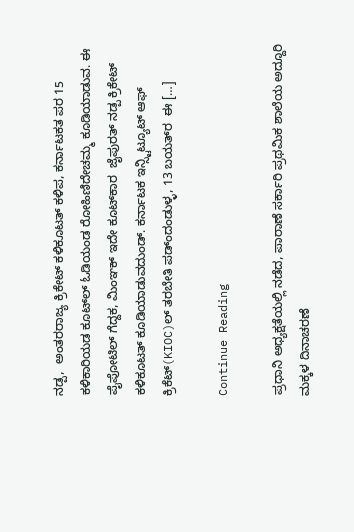ನಡ್ಪ,  ಅಂತರರಾಜ್ಯ ಕ್ರಿಕೇಟ್‌ ಕಳಿಕೂಟತ್‌ ಕಳಿಪ, ಕರ್ನಾಟಕತ ಪರ 15 ಕಳಿಕಾರಿಯಡ ಕೂಟ್‌ಲ್‌ ಓಡಿಯಂಡ ರೋಹಿಣಿದೇಚಮ್ಮ ಕೂಡಿಯಾಡುವ. ಈ ಪೈಪೋಟಿಲ್ ಗೆದ್ದಕ, ಮಿಂಞಕ್‌ ಇದೇ ಕೂಟ್‌ಕಾರ  ಜೈಪುರತ್‌ ನಡ್ಪ ಕ್ರಿಕೇಟ್‌ ಕಳಿಕೂಟತ್‌ ಕೂಡಿಯಾಡುವದುಂಡ್. ಕರ್ನಾಟಕ ಇನ್ಸ್ಟಿಟ್ಯೂಟ್‌ ಆಫ್‌ ಕ್ರಿಕೆಟ್(KIOC)ಲ್‌ ತರಬೇತಿ ಪಡ್ಂದಂಡುಳ್ಳ, 13 ಬಯತ್‌ರ  ಈ […]

Continue Reading

ಪ್ರಧಾನಿ ಅಧ್ಯಕ್ಷತೆಯಲ್ಲಿ ನಡೆದ, ಪಾರಾಣೆ ಸರ್ಕಾರಿ ಪ್ರಥಮಿಕ ಶಾಲೆಯ ಅದ್ದೂರಿ ಮಕ್ಕಳ ದಿನಾಚರಣೆ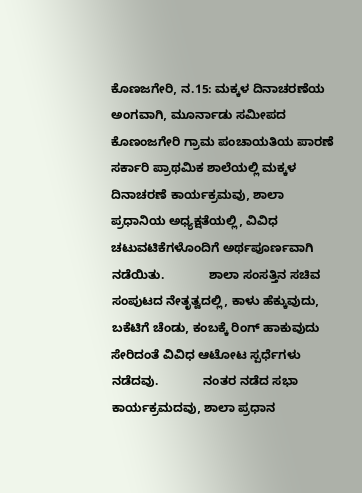ಕೊಣಜಗೇರಿ, ನ.15: ಮಕ್ಕಳ ದಿನಾಚರಣೆಯ ಅಂಗವಾಗಿ, ಮೂರ್ನಾಡು ಸಮೀಪದ ಕೊಣಂಜಗೇರಿ ಗ್ರಾಮ ಪಂಚಾಯತಿಯ ಪಾರಣೆ ಸರ್ಕಾರಿ ಪ್ರಾಥಮಿಕ ಶಾಲೆಯಲ್ಲಿ ಮಕ್ಕಳ ದಿನಾಚರಣೆ ಕಾರ್ಯಕ್ರಮವು, ಶಾಲಾ ಪ್ರಧಾನಿಯ ಅಧ್ಯಕ್ಷತೆಯಲ್ಲಿ, ವಿವಿಧ ಚಟುವಟಿಕೆಗಳೊಂದಿಗೆ ಅರ್ಥಪೂರ್ಣವಾಗಿ ನಡೆಯಿತು.             ಶಾಲಾ ಸಂಸತ್ತಿನ ಸಚಿವ ಸಂಪುಟದ ನೇತೃತ್ವದಲ್ಲಿ, ಕಾಳು ಹೆಕ್ಕುವುದು, ಬಕೆಟಿಗೆ ಚೆಂಡು, ಕಂಬಕ್ಕೆ ರಿಂಗ್‌ ಹಾಕುವುದು ಸೇರಿದಂತೆ ವಿವಿಧ ಆಟೋಟ ಸ್ಪರ್ಧೆಗಳು ನಡೆದವು.             ನಂತರ ನಡೆದ ಸಭಾ ಕಾರ್ಯಕ್ರಮದವು, ಶಾಲಾ ಪ್ರಧಾನ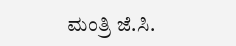ಮಂತ್ರಿ ಜೆ.ಸಿ.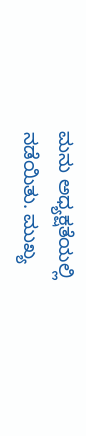ಮನು ಅಧ್ಯಕ್ಷತೆಯಲ್ಲಿ ನಡೆಯಿತು. ಮುಖ್ಯ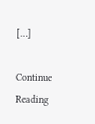[…]

Continue Reading